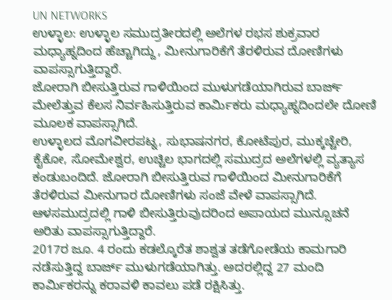UN NETWORKS
ಉಳ್ಳಾಲ: ಉಳ್ಳಾಲ ಸಮುದ್ರತೀರದಲ್ಲಿ ಅಲೆಗಳ ರಭಸ ಶುಕ್ರವಾರ ಮಧ್ಯಾಹ್ನದಿಂದ ಹೆಚ್ಚಾಗಿದ್ದು, ಮೀನುಗಾರಿಕೆಗೆ ತೆರಳಿರುವ ದೋಣಿಗಳು ವಾಪಸ್ಸಾಗುತ್ತಿದ್ದಾರೆ.
ಜೋರಾಗಿ ಬೀಸುತ್ತಿರುವ ಗಾಳಿಯಿಂದ ಮುಳುಗಡೆಯಾಗಿರುವ ಬಾರ್ಜ್ ಮೇಲೆತ್ತುವ ಕೆಲಸ ನಿರ್ವಹಿಸುತ್ತಿರುವ ಕಾರ್ಮಿಕರು ಮಧ್ಯಾಹ್ನದಿಂದಲೇ ದೋಣಿ ಮೂಲಕ ವಾಪಸ್ಸಾಗಿದೆ.
ಉಳ್ಳಾಲದ ಮೊಗವೀರಪಟ್ನ, ಸುಭಾಷನಗರ, ಕೋಟೆಪುರ, ಮುಕ್ಕಚ್ಚೇರಿ, ಕೈಕೋ, ಸೋಮೇಶ್ವರ, ಉಚ್ಚಿಲ ಭಾಗದಲ್ಲಿ ಸಮುದ್ರದ ಅಲೆಗಳಲ್ಲಿ ವ್ಯತ್ಯಾಸ ಕಂಡುಬಂದಿದೆ. ಜೋರಾಗಿ ಬೀಸುತ್ತಿರುವ ಗಾಳಿಯಿಂದ ಮೀನುಗಾರಿಕೆಗೆ ತೆರಳಿರುವ ಮೀನುಗಾರ ದೋಣಿಗಳು ಸಂಜೆ ವೇಳೆ ವಾಪಸ್ಸಾಗಿದೆ. ಆಳಸಮುದ್ರದಲ್ಲಿ ಗಾಳಿ ಬೀಸುತ್ತಿರುವುದರಿಂದ ಅಪಾಯದ ಮುನ್ಸೂಚನೆ ಅರಿತು ವಾಪಸ್ಸಾಗುತ್ತಿದ್ದಾರೆ.
2017ರ ಜೂ. 4 ರಂದು ಕಡಲ್ಕೊರೆತ ಶಾಶ್ವತ ತಡೆಗೋಡೆಯ ಕಾಮಗಾರಿ ನಡೆಸುತ್ತಿದ್ದ ಬಾರ್ಜ್ ಮುಳುಗಡೆಯಾಗಿತ್ತು. ಅದರಲ್ಲಿದ್ದ 27 ಮಂದಿ ಕಾರ್ಮಿಕರನ್ನು ಕರಾವಳಿ ಕಾವಲು ಪಡೆ ರಕ್ಷಿಸಿತ್ತು.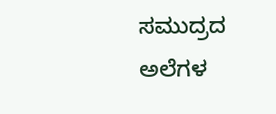ಸಮುದ್ರದ ಅಲೆಗಳ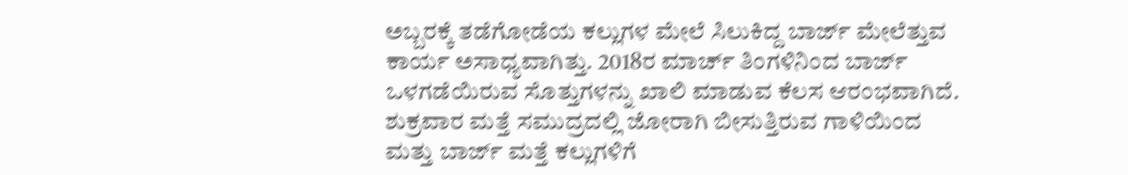ಅಬ್ಬರಕ್ಕೆ ತಡೆಗೋಡೆಯ ಕಲ್ಲುಗಳ ಮೇಲೆ ಸಿಲುಕಿದ್ದ ಬಾರ್ಜ್ ಮೇಲೆತ್ತುವ ಕಾರ್ಯ ಅಸಾಧ್ಯವಾಗಿತ್ತು. 2018ರ ಮಾರ್ಚ್ ತಿಂಗಳಿನಿಂದ ಬಾರ್ಜ್ ಒಳಗಡೆಯಿರುವ ಸೊತ್ತುಗಳನ್ನು ಖಾಲಿ ಮಾಡುವ ಕೆಲಸ ಆರಂಭವಾಗಿದೆ. ಶುಕ್ರವಾರ ಮತ್ತೆ ಸಮುದ್ರದಲ್ಲಿ ಜೋರಾಗಿ ಬೀಸುತ್ತಿರುವ ಗಾಳಿಯಿಂದ ಮತ್ತು ಬಾರ್ಜ್ ಮತ್ತೆ ಕಲ್ಲುಗಳಿಗೆ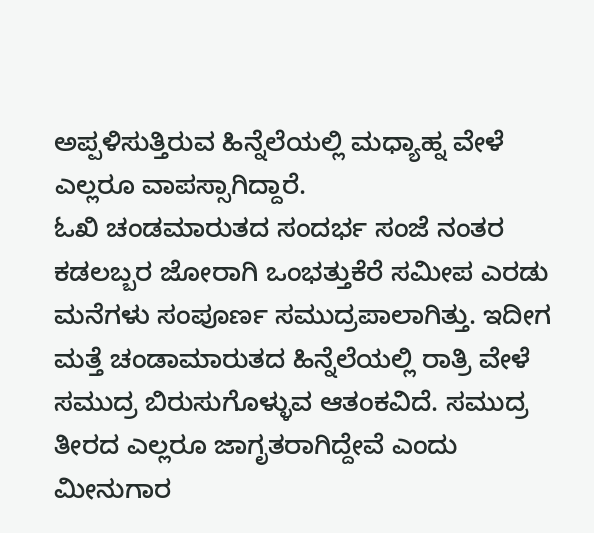ಅಪ್ಪಳಿಸುತ್ತಿರುವ ಹಿನ್ನೆಲೆಯಲ್ಲಿ ಮಧ್ಯಾಹ್ನ ವೇಳೆ ಎಲ್ಲರೂ ವಾಪಸ್ಸಾಗಿದ್ದಾರೆ.
ಓಖಿ ಚಂಡಮಾರುತದ ಸಂದರ್ಭ ಸಂಜೆ ನಂತರ ಕಡಲಬ್ಬರ ಜೋರಾಗಿ ಒಂಭತ್ತುಕೆರೆ ಸಮೀಪ ಎರಡು ಮನೆಗಳು ಸಂಪೂರ್ಣ ಸಮುದ್ರಪಾಲಾಗಿತ್ತು. ಇದೀಗ ಮತ್ತೆ ಚಂಡಾಮಾರುತದ ಹಿನ್ನೆಲೆಯಲ್ಲಿ ರಾತ್ರಿ ವೇಳೆ ಸಮುದ್ರ ಬಿರುಸುಗೊಳ್ಳುವ ಆತಂಕವಿದೆ. ಸಮುದ್ರ ತೀರದ ಎಲ್ಲರೂ ಜಾಗೃತರಾಗಿದ್ದೇವೆ ಎಂದು ಮೀನುಗಾರ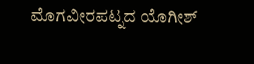ಮೊಗವೀರಪಟ್ನದ ಯೊಗೀಶ್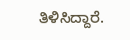ತಿಳಿಸಿದ್ದಾರೆ.